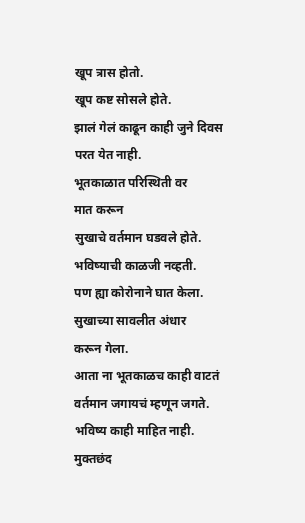खूप त्रास होतो.
खूप कष्ट सोसले होते.
झालं गेलं काढून काही जुने दिवस
परत येत नाही.
भूतकाळात परिस्थिती वर
मात करून
सुखाचे वर्तमान घडवले होते.
भविष्याची काळजी नव्हती.
पण ह्या कोरोनाने घात केला.
सुखाच्या सावलीत अंधार
करून गेला.
आता ना भूतकाळच काही वाटतं
वर्तमान जगायचं म्हणून जगते.
भविष्य काही माहित नाही.
मुक्तछंद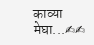काव्या
मेघा...✍✍